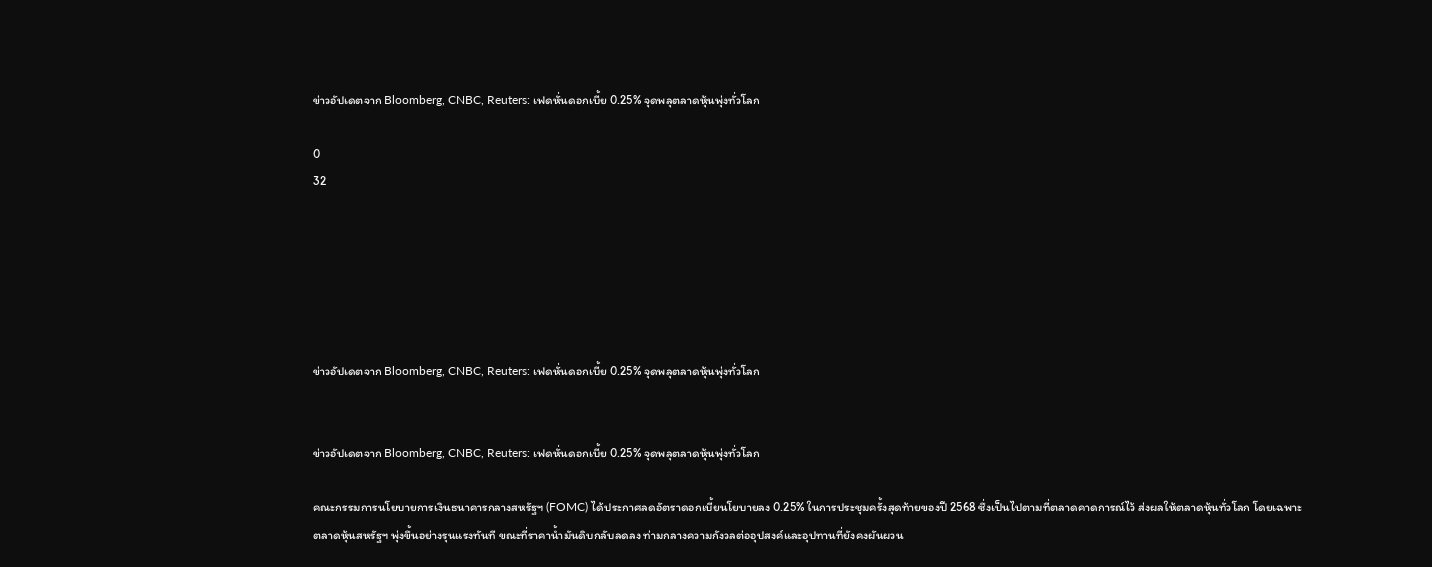ข่าวอัปเดตจาก Bloomberg, CNBC, Reuters: เฟดหั่นดอกเบี้ย 0.25% จุดพลุตลาดหุ้นพุ่งทั่วโลก

0
32






ข่าวอัปเดตจาก Bloomberg, CNBC, Reuters: เฟดหั่นดอกเบี้ย 0.25% จุดพลุตลาดหุ้นพุ่งทั่วโลก


ข่าวอัปเดตจาก Bloomberg, CNBC, Reuters: เฟดหั่นดอกเบี้ย 0.25% จุดพลุตลาดหุ้นพุ่งทั่วโลก

คณะกรรมการนโยบายการเงินธนาคารกลางสหรัฐฯ (FOMC) ได้ประกาศลดอัตราดอกเบี้ยนโยบายลง 0.25% ในการประชุมครั้งสุดท้ายของปี 2568 ซึ่งเป็นไปตามที่ตลาดคาดการณ์ไว้ ส่งผลให้ตลาดหุ้นทั่วโลก โดยเฉพาะตลาดหุ้นสหรัฐฯ พุ่งขึ้นอย่างรุนแรงทันที ขณะที่ราคาน้ำมันดิบกลับลดลง ท่ามกลางความกังวลต่ออุปสงค์และอุปทานที่ยังคงผันผวน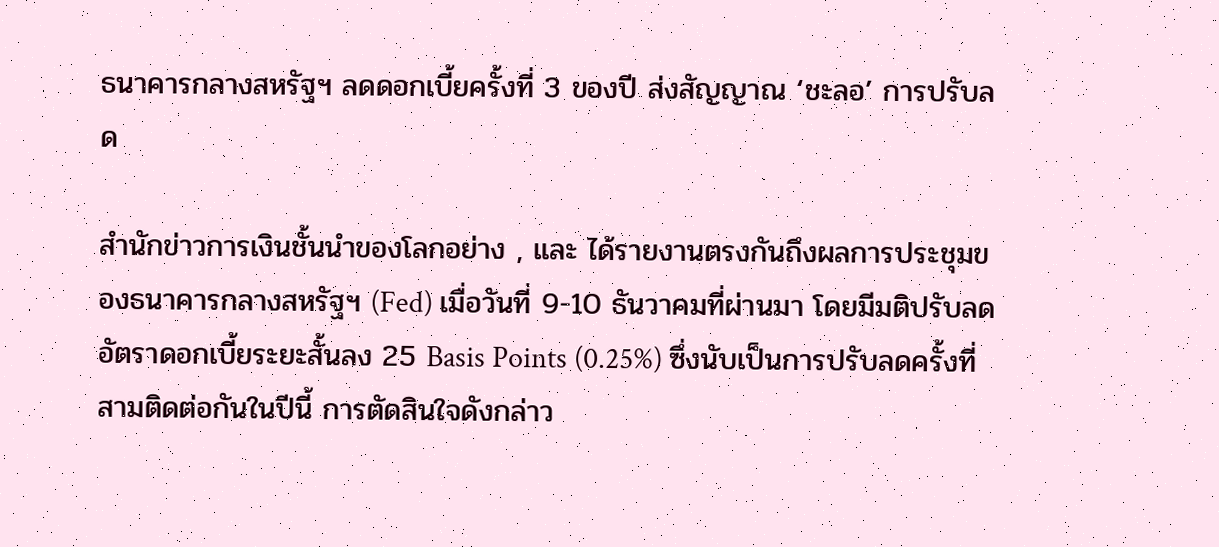ธนาคารกลางสหรัฐฯ ลดดอกเบี้ยครั้งที่ 3 ของปี ส่งสัญญาณ ‘ชะลอ’ การปรับลด

สำนักข่าวการเงินชั้นนำของโลกอย่าง , และ ได้รายงานตรงกันถึงผลการประชุมของธนาคารกลางสหรัฐฯ (Fed) เมื่อวันที่ 9-10 ธันวาคมที่ผ่านมา โดยมีมติปรับลดอัตราดอกเบี้ยระยะสั้นลง 25 Basis Points (0.25%) ซึ่งนับเป็นการปรับลดครั้งที่สามติดต่อกันในปีนี้ การตัดสินใจดังกล่าว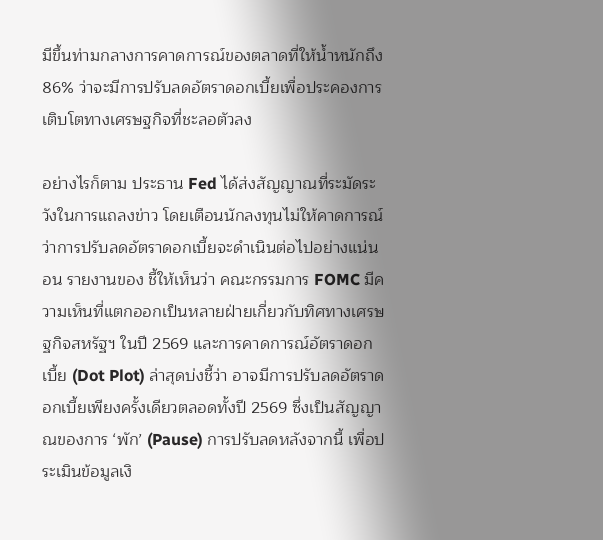มีขึ้นท่ามกลางการคาดการณ์ของตลาดที่ให้น้ำหนักถึง 86% ว่าจะมีการปรับลดอัตราดอกเบี้ยเพื่อประคองการเติบโตทางเศรษฐกิจที่ชะลอตัวลง

อย่างไรก็ตาม ประธาน Fed ได้ส่งสัญญาณที่ระมัดระวังในการแถลงข่าว โดยเตือนนักลงทุนไม่ให้คาดการณ์ว่าการปรับลดอัตราดอกเบี้ยจะดำเนินต่อไปอย่างแน่นอน รายงานของ ชี้ให้เห็นว่า คณะกรรมการ FOMC มีความเห็นที่แตกออกเป็นหลายฝ่ายเกี่ยวกับทิศทางเศรษฐกิจสหรัฐฯ ในปี 2569 และการคาดการณ์อัตราดอกเบี้ย (Dot Plot) ล่าสุดบ่งชี้ว่า อาจมีการปรับลดอัตราดอกเบี้ยเพียงครั้งเดียวตลอดทั้งปี 2569 ซึ่งเป็นสัญญาณของการ ‘พัก’ (Pause) การปรับลดหลังจากนี้ เพื่อประเมินข้อมูลเงิ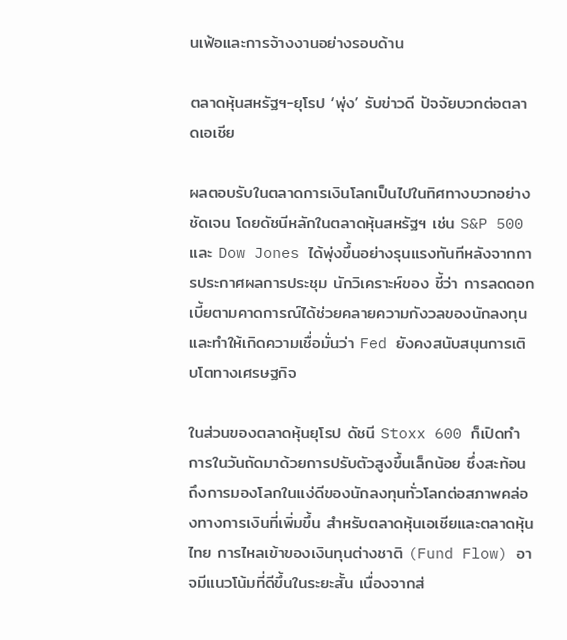นเฟ้อและการจ้างงานอย่างรอบด้าน

ตลาดหุ้นสหรัฐฯ-ยุโรป ‘พุ่ง’ รับข่าวดี ปัจจัยบวกต่อตลาดเอเชีย

ผลตอบรับในตลาดการเงินโลกเป็นไปในทิศทางบวกอย่างชัดเจน โดยดัชนีหลักในตลาดหุ้นสหรัฐฯ เช่น S&P 500 และ Dow Jones ได้พุ่งขึ้นอย่างรุนแรงทันทีหลังจากการประกาศผลการประชุม นักวิเคราะห์ของ ชี้ว่า การลดดอกเบี้ยตามคาดการณ์ได้ช่วยคลายความกังวลของนักลงทุน และทำให้เกิดความเชื่อมั่นว่า Fed ยังคงสนับสนุนการเติบโตทางเศรษฐกิจ

ในส่วนของตลาดหุ้นยุโรป ดัชนี Stoxx 600 ก็เปิดทำการในวันถัดมาด้วยการปรับตัวสูงขึ้นเล็กน้อย ซึ่งสะท้อนถึงการมองโลกในแง่ดีของนักลงทุนทั่วโลกต่อสภาพคล่องทางการเงินที่เพิ่มขึ้น สำหรับตลาดหุ้นเอเชียและตลาดหุ้นไทย การไหลเข้าของเงินทุนต่างชาติ (Fund Flow) อาจมีแนวโน้มที่ดีขึ้นในระยะสั้น เนื่องจากส่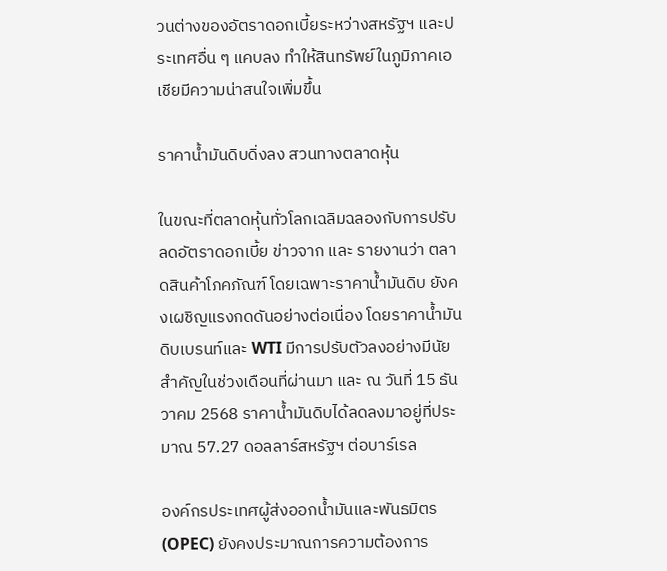วนต่างของอัตราดอกเบี้ยระหว่างสหรัฐฯ และประเทศอื่น ๆ แคบลง ทำให้สินทรัพย์ในภูมิภาคเอเชียมีความน่าสนใจเพิ่มขึ้น

ราคาน้ำมันดิบดิ่งลง สวนทางตลาดหุ้น

ในขณะที่ตลาดหุ้นทั่วโลกเฉลิมฉลองกับการปรับลดอัตราดอกเบี้ย ข่าวจาก และ รายงานว่า ตลาดสินค้าโภคภัณฑ์ โดยเฉพาะราคาน้ำมันดิบ ยังคงเผชิญแรงกดดันอย่างต่อเนื่อง โดยราคาน้ำมันดิบเบรนท์และ WTI มีการปรับตัวลงอย่างมีนัยสำคัญในช่วงเดือนที่ผ่านมา และ ณ วันที่ 15 ธันวาคม 2568 ราคาน้ำมันดิบได้ลดลงมาอยู่ที่ประมาณ 57.27 ดอลลาร์สหรัฐฯ ต่อบาร์เรล

องค์กรประเทศผู้ส่งออกน้ำมันและพันธมิตร (OPEC) ยังคงประมาณการความต้องการ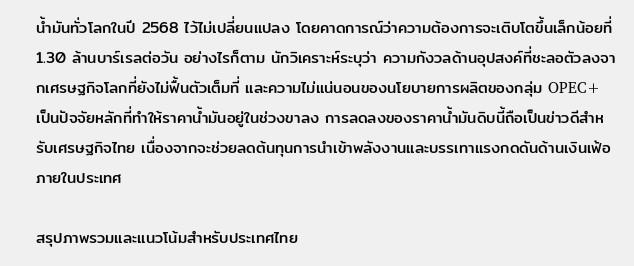น้ำมันทั่วโลกในปี 2568 ไว้ไม่เปลี่ยนแปลง โดยคาดการณ์ว่าความต้องการจะเติบโตขึ้นเล็กน้อยที่ 1.30 ล้านบาร์เรลต่อวัน อย่างไรก็ตาม นักวิเคราะห์ระบุว่า ความกังวลด้านอุปสงค์ที่ชะลอตัวลงจากเศรษฐกิจโลกที่ยังไม่ฟื้นตัวเต็มที่ และความไม่แน่นอนของนโยบายการผลิตของกลุ่ม OPEC+ เป็นปัจจัยหลักที่ทำให้ราคาน้ำมันอยู่ในช่วงขาลง การลดลงของราคาน้ำมันดิบนี้ถือเป็นข่าวดีสำหรับเศรษฐกิจไทย เนื่องจากจะช่วยลดต้นทุนการนำเข้าพลังงานและบรรเทาแรงกดดันด้านเงินเฟ้อภายในประเทศ

สรุปภาพรวมและแนวโน้มสำหรับประเทศไทย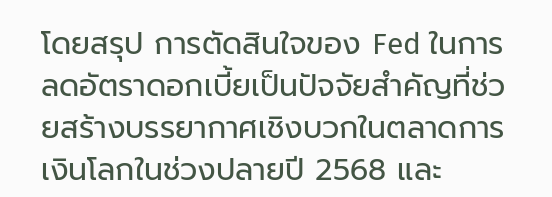โดยสรุป การตัดสินใจของ Fed ในการลดอัตราดอกเบี้ยเป็นปัจจัยสำคัญที่ช่วยสร้างบรรยากาศเชิงบวกในตลาดการเงินโลกในช่วงปลายปี 2568 และ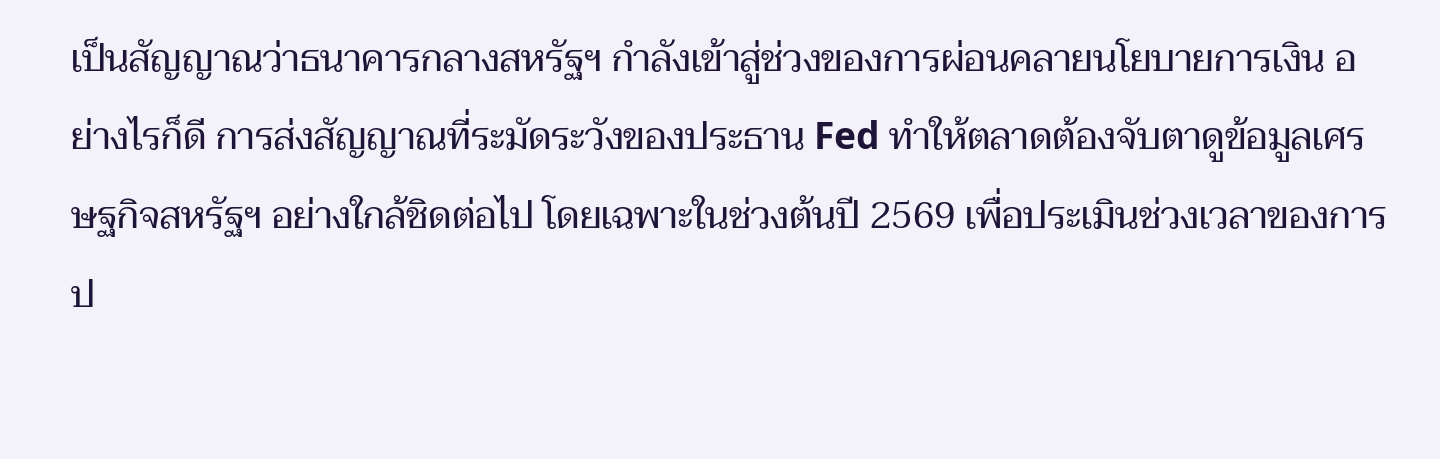เป็นสัญญาณว่าธนาคารกลางสหรัฐฯ กำลังเข้าสู่ช่วงของการผ่อนคลายนโยบายการเงิน อย่างไรก็ดี การส่งสัญญาณที่ระมัดระวังของประธาน Fed ทำให้ตลาดต้องจับตาดูข้อมูลเศรษฐกิจสหรัฐฯ อย่างใกล้ชิดต่อไป โดยเฉพาะในช่วงต้นปี 2569 เพื่อประเมินช่วงเวลาของการป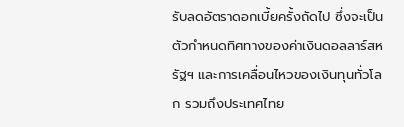รับลดอัตราดอกเบี้ยครั้งถัดไป ซึ่งจะเป็นตัวกำหนดทิศทางของค่าเงินดอลลาร์สหรัฐฯ และการเคลื่อนไหวของเงินทุนทั่วโลก รวมถึงประเทศไทย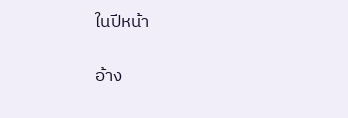ในปีหน้า

อ้าง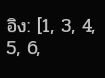อิง: [1, 3, 4, 5, 6,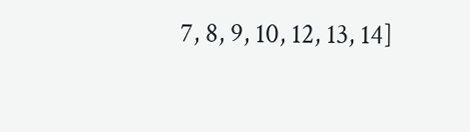7, 8, 9, 10, 12, 13, 14]